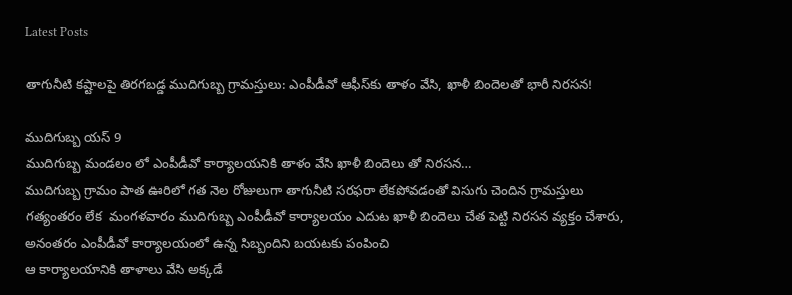Latest Posts

తాగునీటి కష్టాలపై తిరగబడ్డ ముదిగుబ్బ గ్రామస్తులు: ఎంపీడీవో ఆఫీస్‌కు తాళం వేసి, ఖాళీ బిందెలతో భారీ నిరసన!

ముదిగుబ్బ యస్ 9
ముదిగుబ్బ మండలం లో ఎంపీడీవో కార్యాలయనికి తాళం వేసి ఖాళీ బిందెలు తో నిరసన…
ముదిగుబ్బ గ్రామం పాత ఊరిలో గత నెల రోజులుగా తాగునీటి సరఫరా లేకపోవడంతో విసుగు చెందిన గ్రామస్తులు ‌‌‌ గత్యంతరం లేక ‌ మంగళవారం ముదిగుబ్బ ఎంపీడీవో కార్యాలయం ఎదుట ఖాళీ బిందెలు చేత పెట్టి నిరసన వ్యక్తం చేశారు, అనంతరం ఎంపీడీవో కార్యాలయంలో ఉన్న సిబ్బందిని బయటకు పంపించి
ఆ కార్యాలయానికి తాళాలు వేసి అక్కడే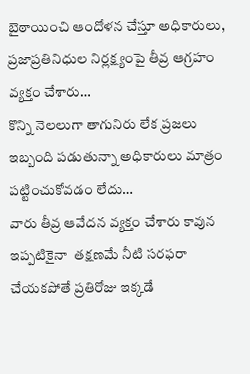బైఠాయించి ఆందోళన చేస్తూ అధికారులు, ప్రజాప్రతినిధుల నిర్లక్ష్యంపై‌ తీవ్ర ఆగ్రహం వ్యక్తం చేశారు…
కొన్ని నెలలుగా ‌తాగునిరు లేక ప్రజలు ఇబ్బంది పడుతున్నా అధికారులు మాత్రం పట్టించుకోవడం లేదు…
వారు తీవ్ర ఆవేదన వ్యక్తం చేశారు కావున ఇప్పటికైనా ‌ తక్షణమే నీటి సరఫరా చేయకపోతే‌‌ ప్రతిరోజు ఇక్కడే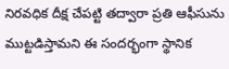నిరవధిక దీక్ష చేపట్టి తద్వారా ప్రతి ఆఫీసును ముట్టడిస్తామని ఈ సందర్భంగా స్థానిక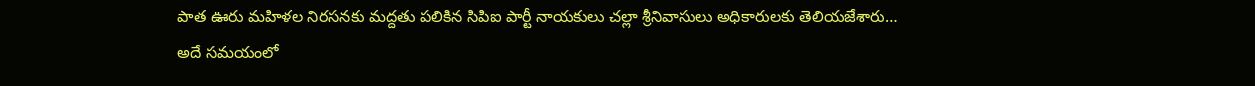పాత ఊరు మహిళల నిరసనకు మద్దతు పలికిన సిపిఐ పార్టీ నాయకులు చల్లా శ్రీనివాసులు అధికారులకు తెలియజేశారు…
అదే సమయంలో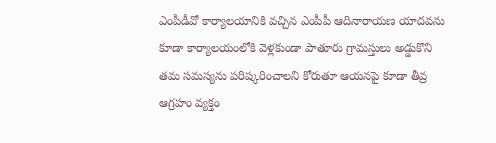ఎంపీడీవో కార్యాలయానికి వచ్చిన ఎంపీపీ ఆదినారాయణ యాదవను కూడా కార్యాలయంలోకి వెళ్లకుండా పాతూరు గ్రామస్తులు అడ్డుకొని తమ సమస్యను పరిష్కరించాలని కోరుతూ ఆయనపై కూడా తీవ్ర ఆగ్రహం వ్యక్తం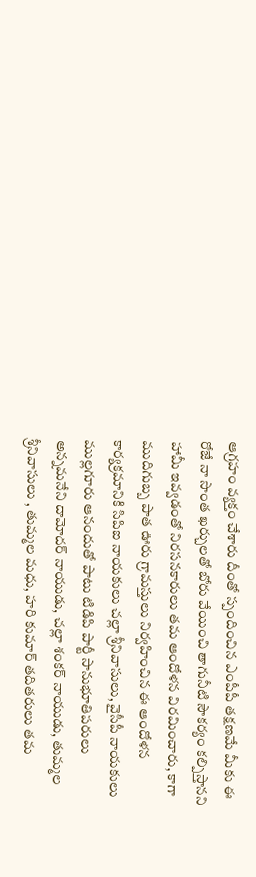ఆగ్రహం వ్యక్తం చేశారు దీంతో స్పందించిన ఎంపీపీ తక్షణమే మీకు ఈ రోజే నా సొంత ఖర్చులతో బోరు వేయించి తాగునీటి సౌకర్యం కల్పిస్తానని హామీ ఇవ్వడంతో నిరసనకారులు తమ ఆందోళన విరమించారు, కాగా ముదిగుబ్బ పాత ఊరు గ్రామస్తులు నిర్వహించిన ఈ ఆందోళన కార్యక్రమానికి సిపిఐ నాయకులు ‌చల్లా శ్రీనివాసులు, వైసీపీ నాయకులు ముల్లగూరు ఆనందుతో పాటు టిడిపి పార్టీ సానుభూతిపరులు అన్నమనేని దామోదర్ నాయుడు, చల్లా శంకర్ నాయుడు, తుమ్మల శ్రీనివాసులు , తుమ్మల మధు, హరి కుమార్ తదితరులు తమ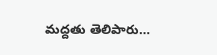మద్దతు తెలిపారు…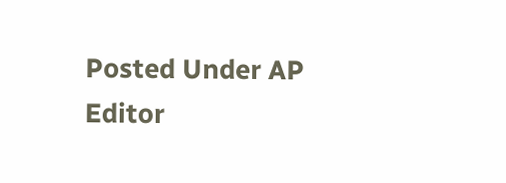Posted Under AP
Editor